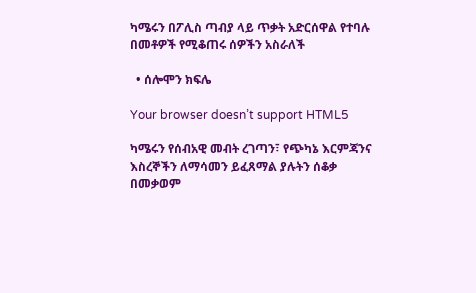ካሜሩን በፖሊስ ጣብያ ላይ ጥቃት አድርሰዋል የተባሉ በመቶዎች የሚቆጠሩ ሰዎችን አስራለች

  • ሰሎሞን ክፍሌ

Your browser doesn’t support HTML5

ካሜሩን የሰብአዊ መብት ረገጣን፣ የጭካኔ እርምጃንና እስረኞችን ለማሳመን ይፈጸማል ያሉትን ሰቆቃ በመቃወም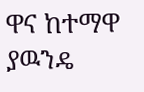ዋና ከተማዋ ያዉንዴ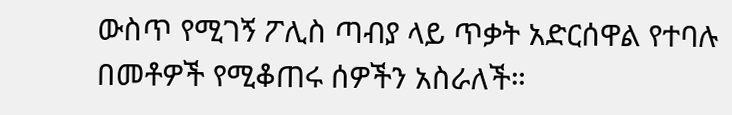ውስጥ የሚገኝ ፖሊስ ጣብያ ላይ ጥቃት አድርሰዋል የተባሉ በመቶዎች የሚቆጠሩ ሰዎችን አስራለች።